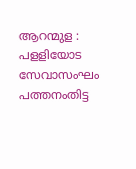ആറന്മുള : പളളിയോട സേവാസംഘം പത്തനംതിട്ട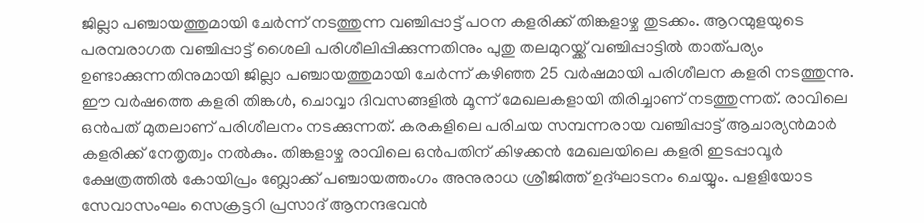ജില്ലാ പഞ്ചായത്തുമായി ചേർന്ന് നടത്തുന്ന വഞ്ചിപ്പാട്ട് പഠന കളരിക്ക് തിങ്കളാഴ്ച തുടക്കം. ആറന്മുളയുടെ പരമ്പരാഗത വഞ്ചിപ്പാട്ട് ശൈലി പരിശീലിപ്പിക്കുന്നതിനും പുതു തലമുറയ്ക്ക് വഞ്ചിപ്പാട്ടിൽ താത്പര്യം ഉണ്ടാക്കുന്നതിനുമായി ജില്ലാ പഞ്ചായത്തുമായി ചേർന്ന് കഴിഞ്ഞ 25 വർഷമായി പരിശീലന കളരി നടത്തുന്നു. ഈ വർഷത്തെ കളരി തിങ്കൾ, ചൊവ്വാ ദിവസങ്ങളിൽ മൂന്ന് മേഖലകളായി തിരിച്ചാണ് നടത്തുന്നത്. രാവിലെ ഒൻപത് മുതലാണ് പരിശീലനം നടക്കുന്നത്. കരകളിലെ പരിചയ സമ്പന്നരായ വഞ്ചിപ്പാട്ട് ആചാര്യൻമാർ കളരിക്ക് നേതൃത്വം നൽകും. തിങ്കളാഴ്ച രാവിലെ ഒൻപതിന് കിഴക്കൻ മേഖലയിലെ കളരി ഇടപ്പാവൂർ ക്ഷേത്രത്തിൽ കോയിപ്രം ബ്ലോക്ക് പഞ്ചായത്തംഗം അനുരാധ ശ്രീജിത്ത് ഉദ്ഘാടനം ചെയ്യും. പളളിയോട സേവാസംഘം സെക്രട്ടറി പ്രസാദ് ആനന്ദഭവൻ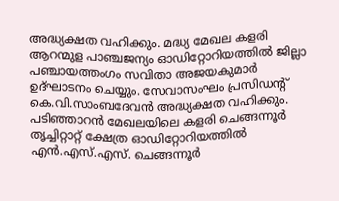അദ്ധ്യക്ഷത വഹിക്കും. മദ്ധ്യ മേഖല കളരി ആറന്മുള പാഞ്ചജന്യം ഓഡിറ്റോറിയത്തിൽ ജില്ലാ പഞ്ചായത്തംഗം സവിതാ അജയകുമാർ ഉദ്ഘാടനം ചെയ്യും. സേവാസംഘം പ്രസിഡന്റ് കെ.വി.സാംബദേവൻ അദ്ധ്യക്ഷത വഹിക്കും. പടിഞ്ഞാറൻ മേഖലയിലെ കളരി ചെങ്ങന്നൂർ തൃച്ചിറ്റാറ്റ് ക്ഷേത്ര ഓഡിറ്റോറിയത്തിൽ എൻ.എസ്.എസ്. ചെങ്ങന്നൂർ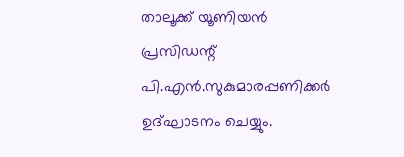താലൂക്ക് യൂണിയൻ പ്രസിഡന്റ് പി.എൻ.സുകുമാരപ്പണിക്കർ ഉദ്ഘാടനം ചെയ്യും.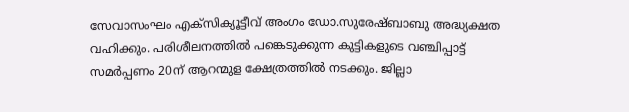സേവാസംഘം എക്സിക്യൂട്ടീവ് അംഗം ഡോ.സുരേഷ്ബാബു അദ്ധ്യക്ഷത വഹിക്കും. പരിശീലനത്തിൽ പങ്കെടുക്കുന്ന കുട്ടികളുടെ വഞ്ചിപ്പാട്ട് സമർപ്പണം 20ന് ആറന്മുള ക്ഷേത്രത്തിൽ നടക്കും. ജില്ലാ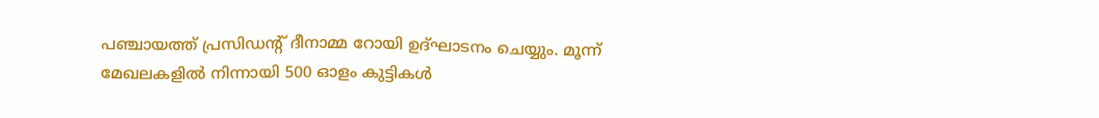പഞ്ചായത്ത് പ്രസിഡന്റ് ദീനാമ്മ റോയി ഉദ്ഘാടനം ചെയ്യും. മൂന്ന് മേഖലകളിൽ നിന്നായി 500 ഓളം കുട്ടികൾ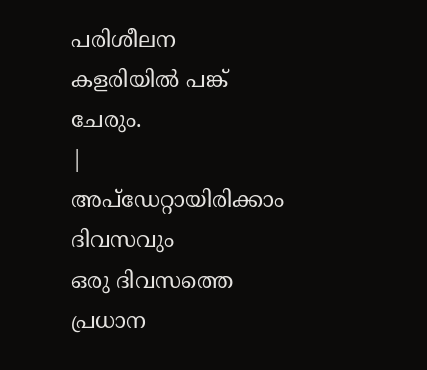പരിശീലന കളരിയിൽ പങ്ക് ചേരും.
|
അപ്ഡേറ്റായിരിക്കാം ദിവസവും
ഒരു ദിവസത്തെ പ്രധാന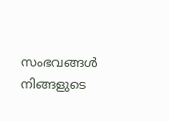സംഭവങ്ങൾ നിങ്ങളുടെ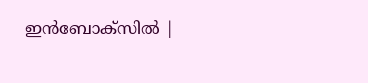ഇൻബോക്സിൽ |